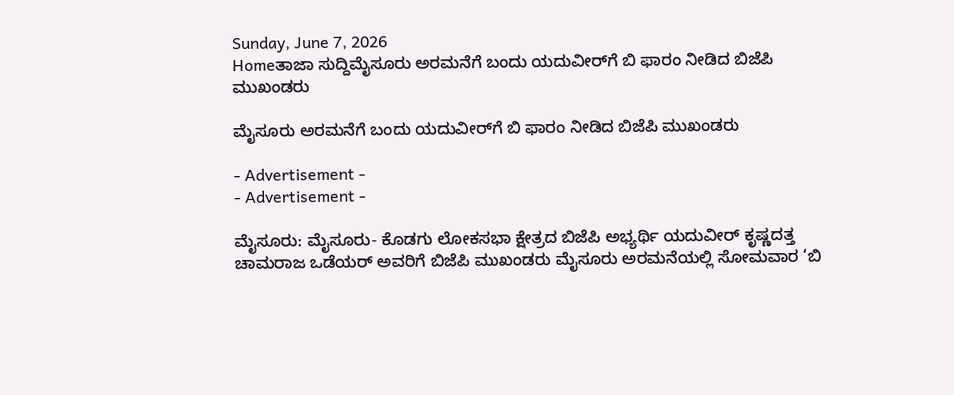Sunday, June 7, 2026
Homeತಾಜಾ ಸುದ್ದಿಮೈಸೂರು ಅರಮನೆಗೆ ಬಂದು ಯದುವೀರ್‌ಗೆ ಬಿ ಫಾರಂ ನೀಡಿದ ಬಿಜೆಪಿ ಮುಖಂಡರು

ಮೈಸೂರು ಅರಮನೆಗೆ ಬಂದು ಯದುವೀರ್‌ಗೆ ಬಿ ಫಾರಂ ನೀಡಿದ ಬಿಜೆಪಿ ಮುಖಂಡರು

- Advertisement -
- Advertisement -

ಮೈಸೂರು: ಮೈಸೂರು- ಕೊಡಗು ಲೋಕಸಭಾ ಕ್ಷೇತ್ರದ ಬಿಜೆಪಿ ಅಭ್ಯರ್ಥಿ ‌ಯದುವೀರ್ ಕೃಷ್ಣದತ್ತ ಚಾಮರಾಜ ಒಡೆಯರ್ ಅವರಿಗೆ ಬಿಜೆಪಿ ಮುಖಂಡರು ಮೈಸೂರು ಅರಮನೆಯಲ್ಲಿ ಸೋಮವಾರ ‘ಬಿ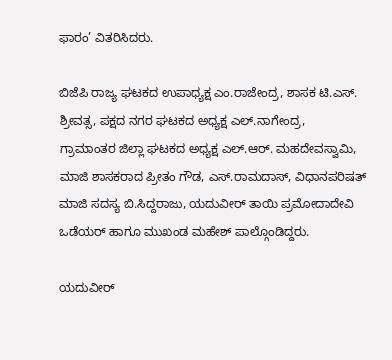ಫಾರಂ’ ವಿತರಿಸಿದರು.

ಬಿಜೆಪಿ ರಾಜ್ಯ ಘಟಕದ ಉಪಾಧ್ಯಕ್ಷ ಎಂ.ರಾಜೇಂದ್ರ, ಶಾಸಕ ಟಿ.ಎಸ್. ಶ್ರೀವತ್ಸ, ಪಕ್ಷದ ನಗರ ಘಟಕದ ಅಧ್ಯಕ್ಷ ಎಲ್‌.ನಾಗೇಂದ್ರ, ಗ್ರಾಮಾಂತರ ‌ಜಿಲ್ಲಾ ಘಟಕದ ಅಧ್ಯಕ್ಷ ಎಲ್.ಆರ್. ಮಹದೇವಸ್ವಾಮಿ, ಮಾಜಿ ಶಾಸಕರಾದ ಪ್ರೀತಂ ಗೌಡ, ಎಸ್‌.ರಾಮದಾಸ್, ವಿಧಾನಪರಿಷತ್ ಮಾಜಿ‌ ಸದಸ್ಯ ಬಿ.ಸಿದ್ದರಾಜು, ಯದುವೀರ್ ತಾಯಿ ಪ್ರಮೋದಾದೇವಿ ಒಡೆಯರ್ ಹಾಗೂ ಮುಖಂಡ ಮಹೇಶ್ ಪಾಲ್ಗೊಂಡಿದ್ದರು.

ಯದುವೀರ್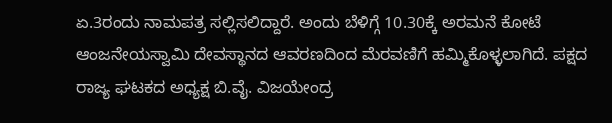ಏ.3ರಂದು ನಾಮಪತ್ರ ಸಲ್ಲಿಸಲಿದ್ದಾರೆ. ಅಂದು ಬೆಳಿಗ್ಗೆ 10.30ಕ್ಕೆ ಅರಮನೆ ಕೋಟೆ ಆಂಜನೇಯಸ್ವಾಮಿ ದೇವಸ್ಥಾನದ ಆವರಣದಿಂದ ಮೆರವಣಿಗೆ ಹಮ್ಮಿಕೊಳ್ಳಲಾಗಿದೆ. ಪಕ್ಷದ ರಾಜ್ಯ ಘಟಕದ ಅಧ್ಯಕ್ಷ ಬಿ.ವೈ. ವಿಜಯೇಂದ್ರ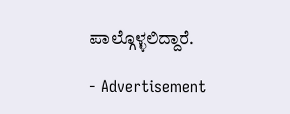ಪಾಲ್ಗೊಳ್ಳಲಿದ್ದಾರೆ.

- Advertisement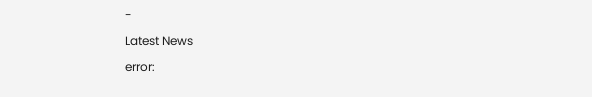-

Latest News

error: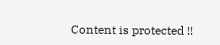Content is protected !!